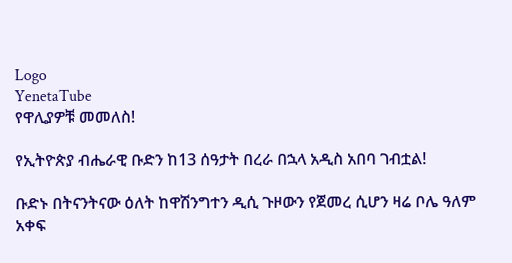Logo
YenetaTube
የዋሊያዎቹ መመለስ!

የኢትዮጵያ ብሔራዊ ቡድን ከ13 ሰዓታት በረራ በኋላ አዲስ አበባ ገብቷል!

ቡድኑ በትናንትናው ዕለት ከዋሽንግተን ዲሲ ጉዞውን የጀመረ ሲሆን ዛሬ ቦሌ ዓለም አቀፍ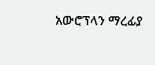አውሮፕላን ማረፊያ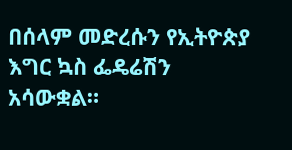በሰላም መድረሱን የኢትዮጵያ እግር ኳስ ፌዴሬሽን አሳውቋል።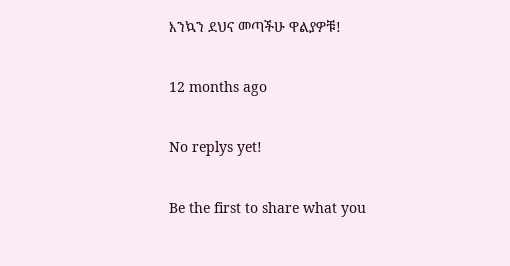እንኳን ደህና መጣችሁ ዋልያዎቹ!

12 months ago

No replys yet!

Be the first to share what you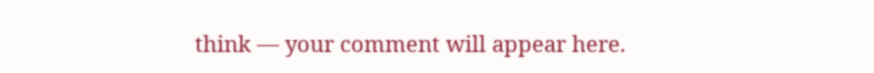think — your comment will appear here.